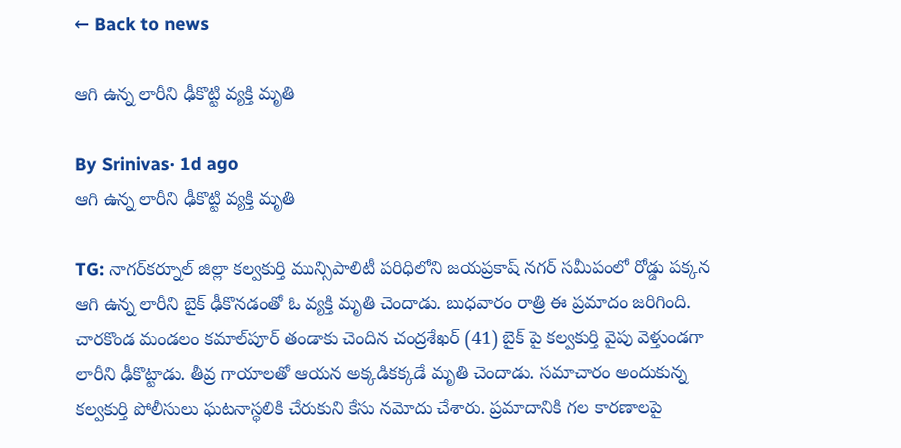← Back to news

ఆగి ఉన్న లారీని ఢీకొట్టి వ్యక్తి మృతి

By Srinivas· 1d ago
ఆగి ఉన్న లారీని ఢీకొట్టి వ్యక్తి మృతి

TG: నాగర్‌కర్నూల్ జిల్లా కల్వకుర్తి మున్సిపాలిటీ పరిధిలోని జయప్రకాష్ నగర్ సమీపంలో రోడ్డు పక్కన ఆగి ఉన్న లారీని బైక్ ఢీకొనడంతో ఓ వ్యక్తి మృతి చెందాడు. బుధవారం రాత్రి ఈ ప్రమాదం జరిగింది. చారకొండ మండలం కమాల్‌పూర్ తండాకు చెందిన చంద్రశేఖర్ (41) బైక్ పై కల్వకుర్తి వైపు వెళ్తుండగా లారీని ఢీకొట్టాడు. తీవ్ర గాయాలతో ఆయన అక్కడికక్కడే మృతి చెందాడు. సమాచారం అందుకున్న కల్వకుర్తి పోలీసులు ఘటనాస్థలికి చేరుకుని కేసు నమోదు చేశారు. ప్రమాదానికి గల కారణాలపై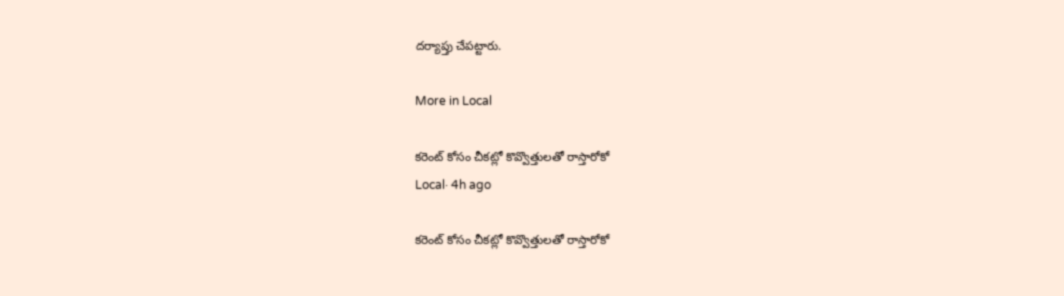దర్యాప్తు చేపట్టారు.

More in Local

కరెంట్ కోసం చీకట్లో కొవ్వొత్తులతో రాస్తారోకో
Local· 4h ago

కరెంట్ కోసం చీకట్లో కొవ్వొత్తులతో రాస్తారోకో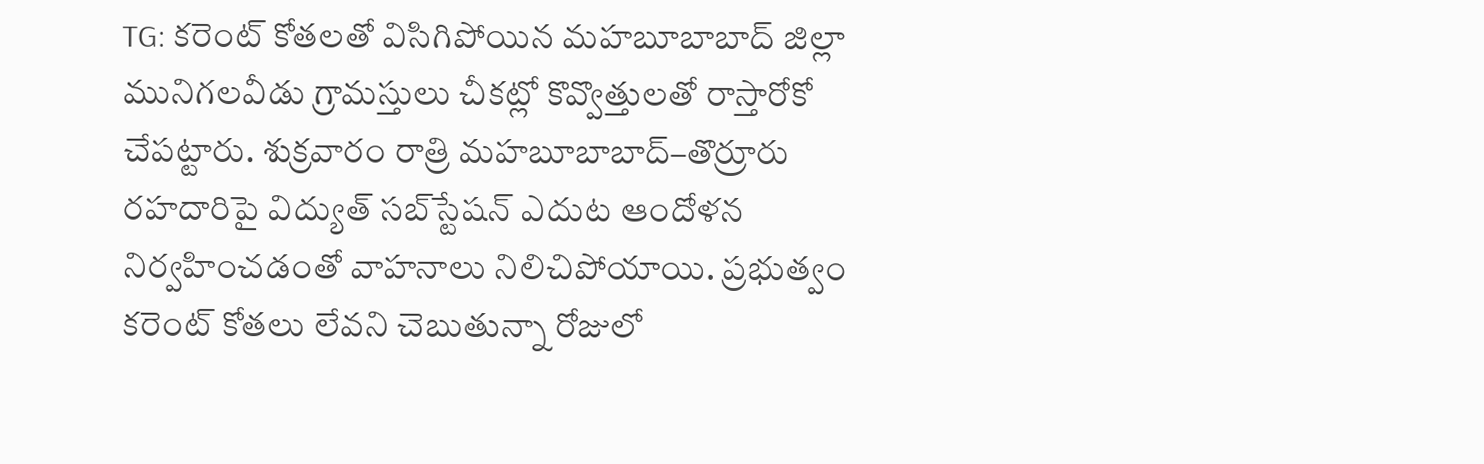TG: కరెంట్ కోతలతో విసిగిపోయిన మహబూబాబాద్ జిల్లా మునిగలవీడు గ్రామస్తులు చీకట్లో కొవ్వొత్తులతో రాస్తారోకో చేపట్టారు. శుక్రవారం రాత్రి మహబూబాబాద్–తొర్రూరు రహదారిపై విద్యుత్ సబ్‌స్టేషన్ ఎదుట ఆందోళన నిర్వహించడంతో వాహనాలు నిలిచిపోయాయి. ప్రభుత్వం కరెంట్ కోతలు లేవని చెబుతున్నా రోజులో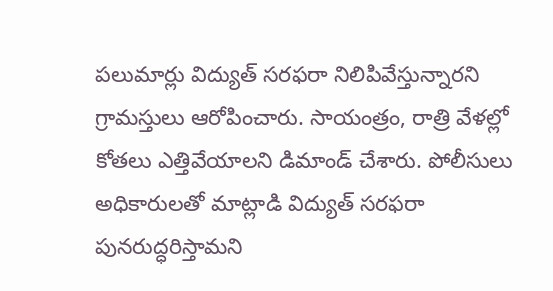పలుమార్లు విద్యుత్ సరఫరా నిలిపివేస్తున్నారని గ్రామస్తులు ఆరోపించారు. సాయంత్రం, రాత్రి వేళల్లో కోతలు ఎత్తివేయాలని డిమాండ్ చేశారు. పోలీసులు అధికారులతో మాట్లాడి విద్యుత్ సరఫరా పునరుద్ధరిస్తామని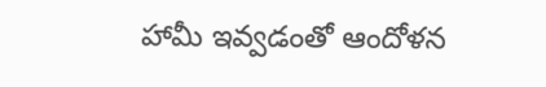హామీ ఇవ్వడంతో ఆందోళన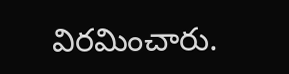విరమించారు.